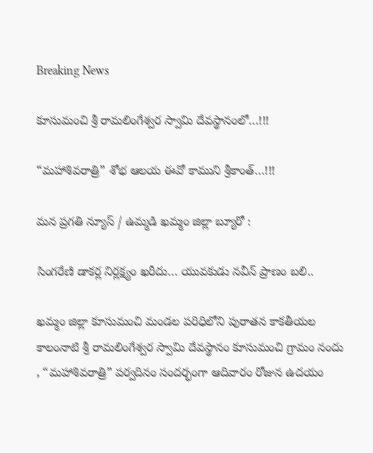Breaking News

కూసుమంచి శ్రీ రామలింగేశ్వర స్వామి దేవస్థానంలో…!!!

“మహాశివరాత్రి” శోభ ఆలయ ఈవో కాముని శ్రీకాంత్…!!!

మన ప్రగతి న్యూస్ / ఉమ్మడి ఖమ్మం జిల్లా బ్యూరో :

సింగరేణి డాకర్ల నిర్లక్ష్యం ఖరీదు… యువకుడు నవీన్ ప్రాణం బలి..

ఖమ్మం జిల్లా కూసుమంచి మండల పరిధిలోని పురాతన కాకతీయల కాలంనాటి శ్రీ రామలింగేశ్వర స్వామి దేవస్థానం కూసుమంచి గ్రామం నందు , “మహాశివరాత్రి” పర్వదినం సందర్భంగా ఆదివారం రోజున ఉదయం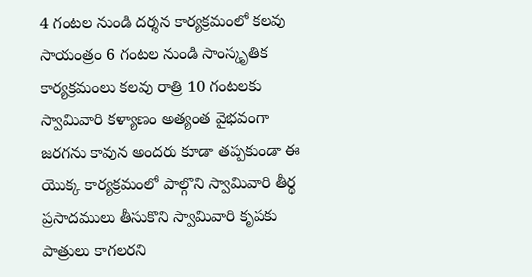4 గంటల నుండి దర్శన కార్యక్రమంలో కలవు సాయంత్రం 6 గంటల నుండి సాంస్కృతిక కార్యక్రమంలు కలవు రాత్రి 10 గంటలకు స్వామివారి కళ్యాణం అత్యంత వైభవంగా జరగను కావున అందరు కూడా తప్పకుండా ఈ యొక్క కార్యక్రమంలో పాల్గొని స్వామివారి తీర్థ ప్రసాదములు తీసుకొని స్వామివారి కృపకు పాత్రులు కాగలరని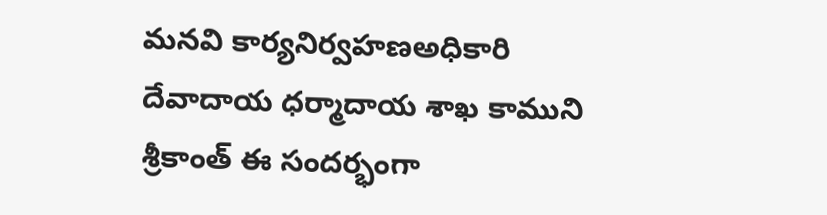మనవి కార్యనిర్వహణఅధికారి దేవాదాయ ధర్మాదాయ శాఖ కాముని శ్రీకాంత్ ఈ సందర్భంగా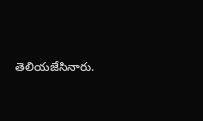తెలియజేసినారు.